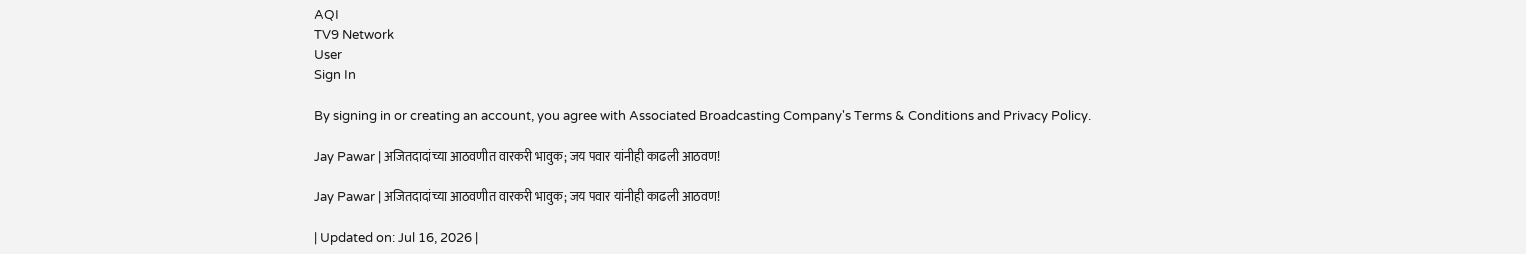AQI
TV9 Network
User
Sign In

By signing in or creating an account, you agree with Associated Broadcasting Company's Terms & Conditions and Privacy Policy.

Jay Pawar | अजितदादांच्या आठवणीत वारकरी भावुक; जय पवार यांनीही काढली आठवण!

Jay Pawar | अजितदादांच्या आठवणीत वारकरी भावुक; जय पवार यांनीही काढली आठवण!

| Updated on: Jul 16, 2026 |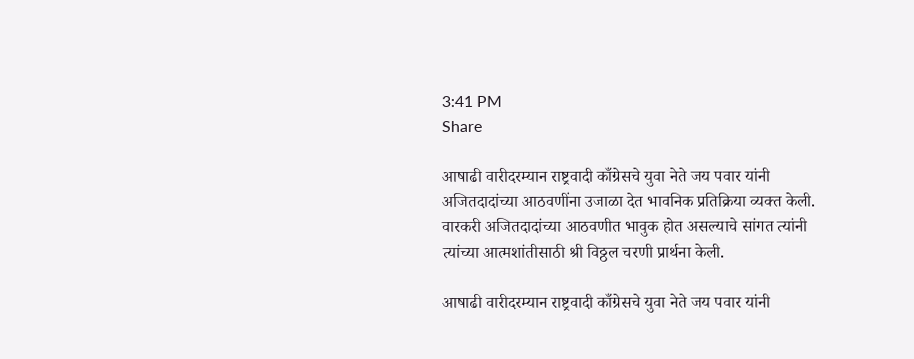3:41 PM
Share

आषाढी वारीदरम्यान राष्ट्रवादी काँग्रेसचे युवा नेते जय पवार यांनी अजितदादांच्या आठवणींना उजाळा देत भावनिक प्रतिक्रिया व्यक्त केली. वारकरी अजितदादांच्या आठवणीत भावुक होत असल्याचे सांगत त्यांनी त्यांच्या आत्मशांतीसाठी श्री विठ्ठल चरणी प्रार्थना केली.

आषाढी वारीदरम्यान राष्ट्रवादी काँग्रेसचे युवा नेते जय पवार यांनी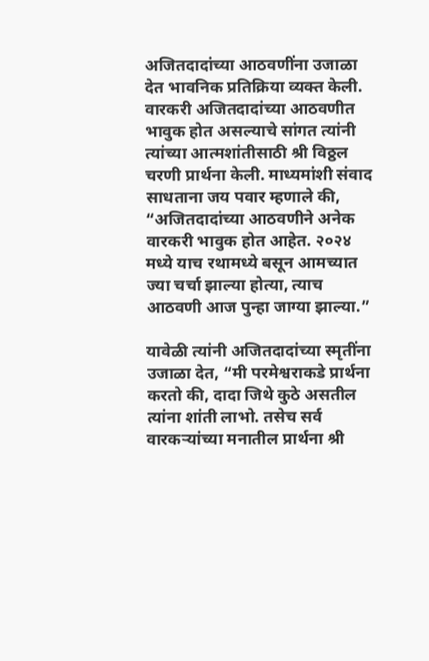अजितदादांच्या आठवणींना उजाळा देत भावनिक प्रतिक्रिया व्यक्त केली. वारकरी अजितदादांच्या आठवणीत भावुक होत असल्याचे सांगत त्यांनी त्यांच्या आत्मशांतीसाठी श्री विठ्ठल चरणी प्रार्थना केली. माध्यमांशी संवाद साधताना जय पवार म्हणाले की, “अजितदादांच्या आठवणीने अनेक वारकरी भावुक होत आहेत. २०२४ मध्ये याच रथामध्ये बसून आमच्यात ज्या चर्चा झाल्या होत्या, त्याच आठवणी आज पुन्हा जाग्या झाल्या.”

यावेळी त्यांनी अजितदादांच्या स्मृतींना उजाळा देत, “मी परमेश्वराकडे प्रार्थना करतो की, दादा जिथे कुठे असतील त्यांना शांती लाभो. तसेच सर्व वारकऱ्यांच्या मनातील प्रार्थना श्री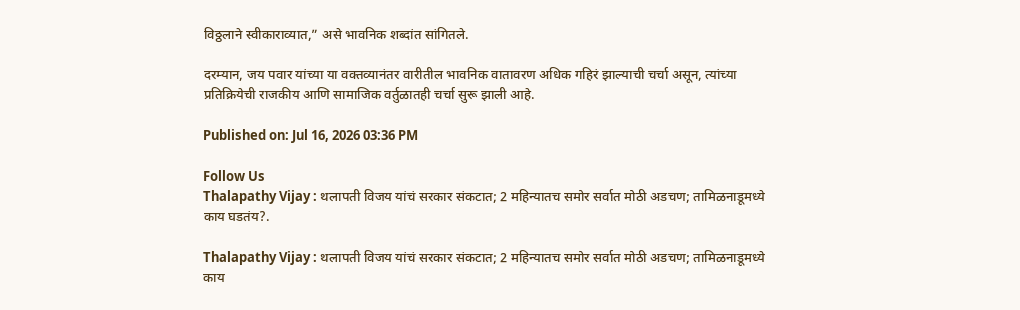विठ्ठलाने स्वीकाराव्यात,” असे भावनिक शब्दांत सांगितले.

दरम्यान, जय पवार यांच्या या वक्तव्यानंतर वारीतील भावनिक वातावरण अधिक गहिरं झाल्याची चर्चा असून, त्यांच्या प्रतिक्रियेची राजकीय आणि सामाजिक वर्तुळातही चर्चा सुरू झाली आहे.

Published on: Jul 16, 2026 03:36 PM

Follow Us
Thalapathy Vijay : थलापती विजय यांचं सरकार संकटात; 2 महिन्यातच समोर सर्वात मोठी अडचण; तामिळनाडूमध्ये काय घडतंय?.

Thalapathy Vijay : थलापती विजय यांचं सरकार संकटात; 2 महिन्यातच समोर सर्वात मोठी अडचण; तामिळनाडूमध्ये काय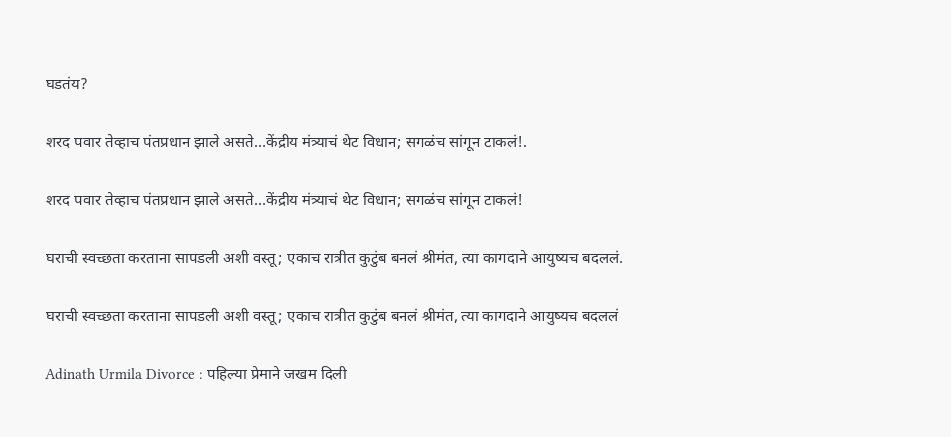घडतंय?

शरद पवार तेव्हाच पंतप्रधान झाले असते…केंद्रीय मंत्र्याचं थेट विधान; सगळंच सांगून टाकलं!.

शरद पवार तेव्हाच पंतप्रधान झाले असते…केंद्रीय मंत्र्याचं थेट विधान; सगळंच सांगून टाकलं!

घराची स्वच्छता करताना सापडली अशी वस्तू; एकाच रात्रीत कुटुंब बनलं श्रीमंत, त्या कागदाने आयुष्यच बदललं.

घराची स्वच्छता करताना सापडली अशी वस्तू; एकाच रात्रीत कुटुंब बनलं श्रीमंत, त्या कागदाने आयुष्यच बदललं

Adinath Urmila Divorce : पहिल्या प्रेमाने जखम दिली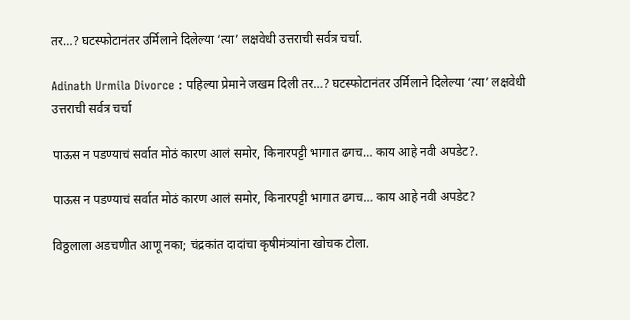तर…? घटस्फोटानंतर उर्मिलाने दिलेल्या ‘त्या’ लक्षवेधी उत्तराची सर्वत्र चर्चा.

Adinath Urmila Divorce : पहिल्या प्रेमाने जखम दिली तर…? घटस्फोटानंतर उर्मिलाने दिलेल्या ‘त्या’ लक्षवेधी उत्तराची सर्वत्र चर्चा

पाऊस न पडण्याचं सर्वात मोठं कारण आलं समोर, किनारपट्टी भागात ढगच… काय आहे नवी अपडेट?.

पाऊस न पडण्याचं सर्वात मोठं कारण आलं समोर, किनारपट्टी भागात ढगच… काय आहे नवी अपडेट?

विठ्ठलाला अडचणीत आणू नका; चंद्रकांत दादांचा कृषीमंत्र्यांना खोचक टोला.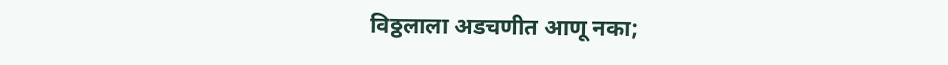विठ्ठलाला अडचणीत आणू नका;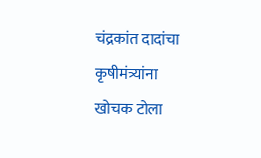चंद्रकांत दादांचा कृषीमंत्र्यांना खोचक टोला